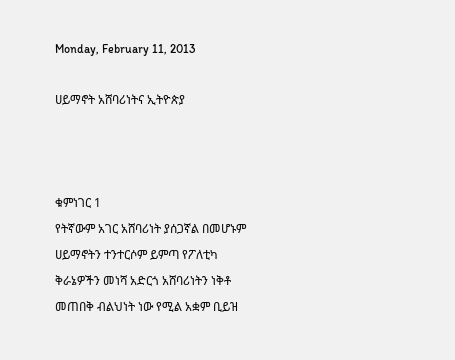Monday, February 11, 2013

ሀይማኖት አሸባሪነትና ኢትዮጵያ



ቁምነገር 1
የትኛውም አገር አሸባሪነት ያሰጋኛል በመሆኑም ሀይማኖትን ተንተርሶም ይምጣ የፖለቲካ ቅራኔዎችን መነሻ አድርጎ አሸባሪነትን ነቅቶ መጠበቅ ብልህነት ነው የሚል አቋም ቢይዝ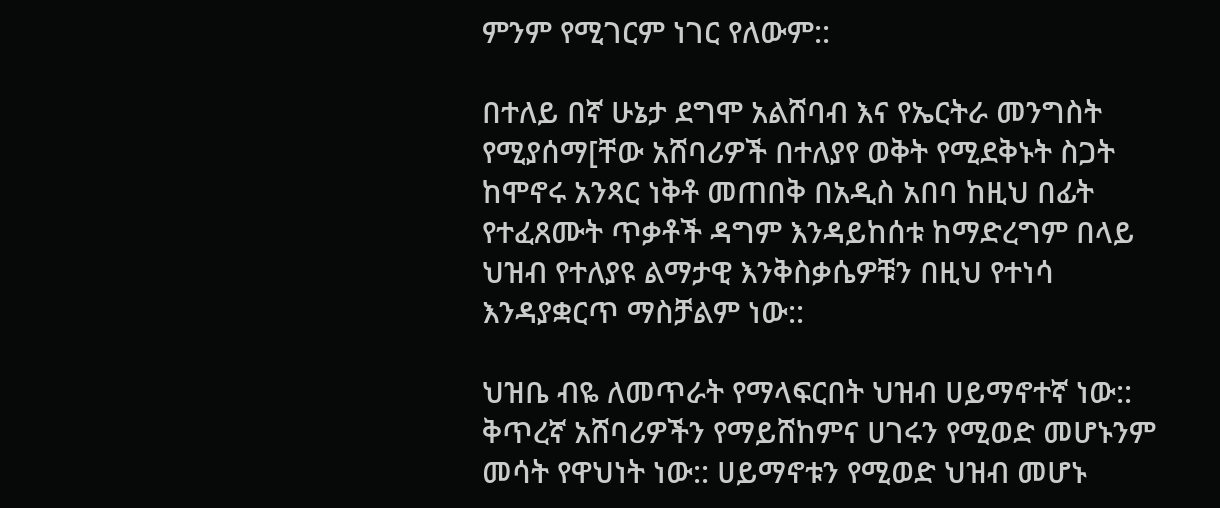ምንም የሚገርም ነገር የለውም::

በተለይ በኛ ሁኔታ ደግሞ አልሸባብ እና የኤርትራ መንግስት የሚያሰማ[ቸው አሸባሪዎች በተለያየ ወቅት የሚደቅኑት ስጋት ከሞኖሩ አንጻር ነቅቶ መጠበቅ በአዲስ አበባ ከዚህ በፊት የተፈጸሙት ጥቃቶች ዳግም እንዳይከሰቱ ከማድረግም በላይ ህዝብ የተለያዩ ልማታዊ እንቅስቃሴዎቹን በዚህ የተነሳ እንዳያቋርጥ ማስቻልም ነው::

ህዝቤ ብዬ ለመጥራት የማላፍርበት ህዝብ ሀይማኖተኛ ነው:: ቅጥረኛ አሸባሪዎችን የማይሸከምና ሀገሩን የሚወድ መሆኑንም መሳት የዋህነት ነው:: ሀይማኖቱን የሚወድ ህዝብ መሆኑ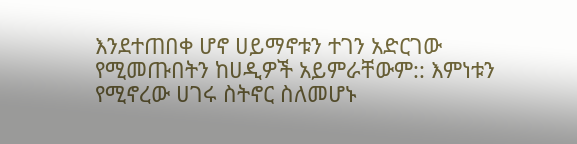እንደተጠበቀ ሆኖ ሀይማኖቱን ተገን አድርገው የሚመጡበትን ከሀዲዎች አይምራቸውም:: እምነቱን የሚኖረው ሀገሩ ስትኖር ስለመሆኑ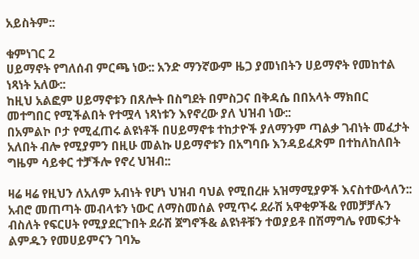አይስትም::

ቁምነገር 2
ሀይማኖት የግለሰብ ምርጫ ነው:: አንድ ማንኛውም ዜጋ ያመነበትን ሀይማኖት የመከተል ነጻነት አለው::
ከዚህ አልፎም ሀይማኖቱን በጸሎት በስግደት በምስጋና በቅዳሴ በበአላት ማክበር መተግበር የሚችልበት የተሟላ ነጻነቱን እየኖረው ያለ ህዝብ ነው::
በአምልኮ ቦታ የሚፈጠሩ ልዩነቶች በሀይማኖቱ ተከታዮች ያለማንም ጣልቃ ገብነት መፈታት አለበት ብሎ የሚያምን በዚሁ መልኩ ሀይማኖቱን በአግባቡ እንዳይፈጽም በተከለከለበት ግዜም ሳይቀር ተቻችሎ የኖረ ህዝብ::

ዛሬ ዛሬ የዚህን ለአለም አብነት የሆነ ህዝብ ባህል የሚበረዙ አዝማሚያዎች እናስተውላለን:: አብሮ መጠጣት መብላቱን ነውር ለማስመሰል የሚጥሩ ደራሽ አዋቂዎች& የመቻቻሉን ብስለት የፍርሀት የሚያደርጉበት ደራሽ ጀግኖች& ልዩነቶቹን ተወያይቶ በሽማግሌ የመፍታት ልምዱን የመሀይምናን ገባኤ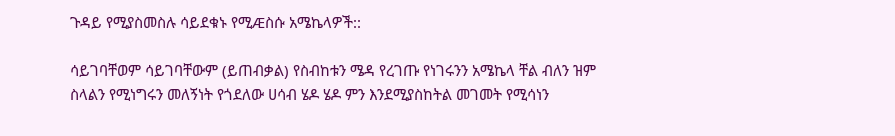ጉዳይ የሚያስመስሉ ሳይደቁኑ የሚÆስሱ አሜኬላዎች::

ሳይገባቸወም ሳይገባቸውም (ይጠብቃል) የስብከቱን ሜዳ የረገጡ የነገሩንን አሜኬላ ቸል ብለን ዝም ስላልን የሚነግሩን መለኝነት የጎደለው ሀሳብ ሄዶ ሄዶ ምን እንደሚያስከትል መገመት የሚሳነን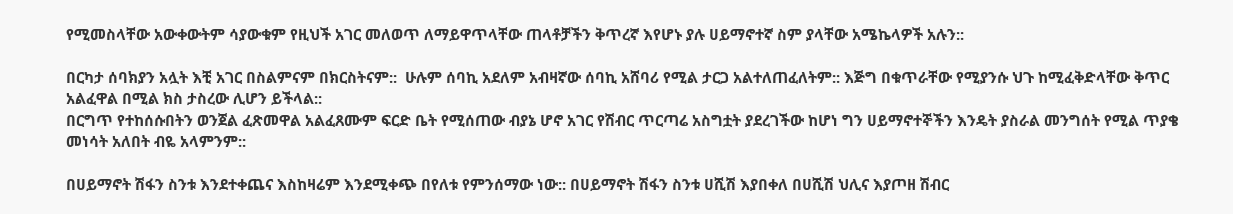የሚመስላቸው አውቀውትም ሳያውቁም የዚህች አገር መለወጥ ለማይዋጥላቸው ጠላቶቻችን ቅጥረኛ እየሆኑ ያሉ ሀይማኖተኛ ስም ያላቸው አሜኬላዎች አሉን::

በርካታ ሰባክያን አሏት እቺ አገር በስልምናም በክርስትናም::  ሁሉም ሰባኪ አደለም አብዛኛው ሰባኪ አሸባሪ የሚል ታርጋ አልተለጠፈለትም:: እጅግ በቁጥራቸው የሚያንሱ ህጉ ከሚፈቅድላቸው ቅጥር አልፈዋል በሚል ክስ ታስረው ሊሆን ይችላል::
በርግጥ የተከሰሱበትን ወንጀል ፈጽመዋል አልፈጸሙም ፍርድ ቤት የሚሰጠው ብያኔ ሆኖ አገር የሽብር ጥርጣሬ አስግቷት ያደረገችው ከሆነ ግን ሀይማኖተኞችን እንዴት ያስራል መንግሰት የሚል ጥያቄ መነሳት አለበት ብዬ አላምንም::

በሀይማኖት ሽፋን ስንቱ እንደተቀጨና እስከዛሬም እንደሚቀጭ በየለቱ የምንሰማው ነው:: በሀይማኖት ሽፋን ስንቱ ሀሺሽ እያበቀለ በሀሺሽ ህሊና እያጦዘ ሽብር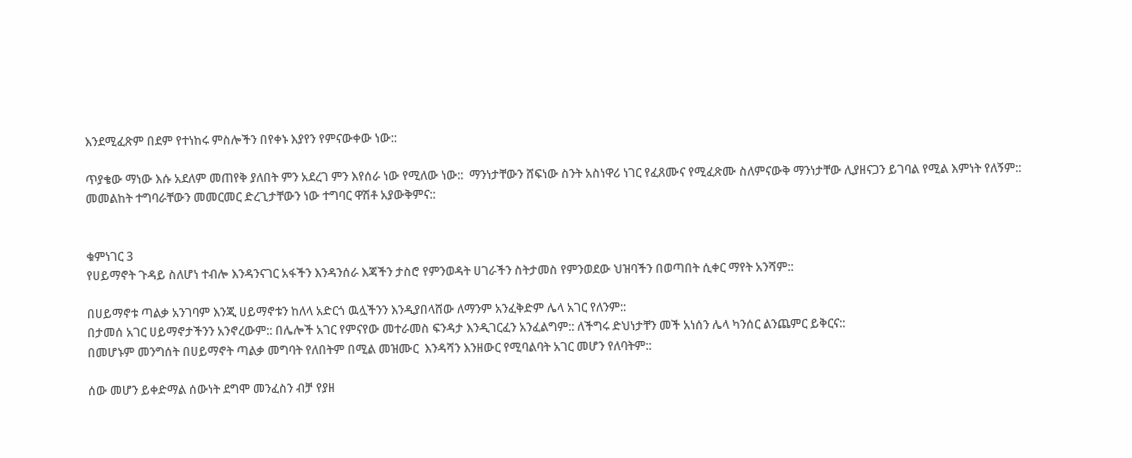እንደሚፈጽም በደም የተነከሩ ምስሎችን በየቀኑ እያየን የምናውቀው ነው::

ጥያቄው ማነው እሱ አደለም መጠየቅ ያለበት ምን አደረገ ምን እየሰራ ነው የሚለው ነው::  ማንነታቸውን ሸፍነው ስንት አስነዋሪ ነገር የፈጸሙና የሚፈጽሙ ስለምናውቅ ማንነታቸው ሊያዘናጋን ይገባል የሚል እምነት የለኝም:: መመልከት ተግባራቸውን መመርመር ድረጊታቸውን ነው ተግባር ዋሽቶ አያውቅምና::


ቁምነገር 3
የሀይማኖት ጉዳይ ስለሆነ ተብሎ እንዳንናገር አፋችን እንዳንሰራ እጃችን ታስሮ የምንወዳት ሀገራችን ስትታመስ የምንወደው ህዝባችን በወጣበት ሲቀር ማየት አንሻም::

በሀይማኖቱ ጣልቃ አንገባም እንጂ ሀይማኖቱን ከለላ አድርጎ ዉሏችንን እንዲያበላሸው ለማንም አንፈቅድም ሌላ አገር የለንም::
በታመሰ አገር ሀይማኖታችንን አንኖረውም:: በሌሎች አገር የምናየው መተራመስ ፍንዳታ እንዲገርፈን አንፈልግም:: ለችግሩ ድህነታቸን መች አነሰን ሌላ ካንሰር ልንጨምር ይቅርና::
በመሆኑም መንግሰት በሀይማኖት ጣልቃ መግባት የለበትም በሚል መዝሙር  እንዳሻን እንዘውር የሚባልባት አገር መሆን የለባትም::

ሰው መሆን ይቀድማል ሰውነት ደግሞ መንፈስን ብቻ የያዘ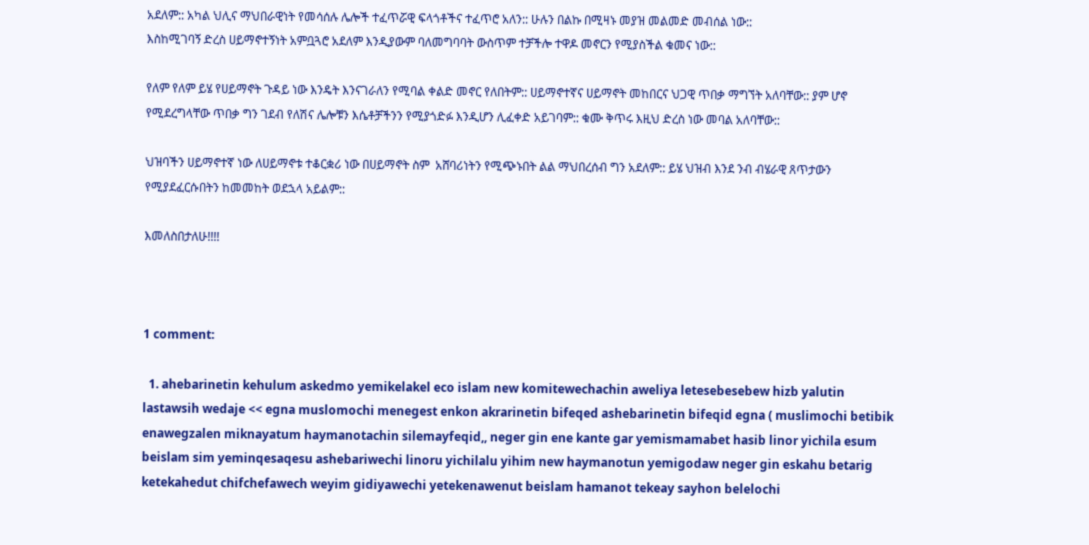አደለም:: አካል ህሊና ማህበራዊነት የመሳሰሉ ሌሎች ተፈጥሯዊ ፍላጎቶችና ተፈጥሮ አለን:: ሁሉን በልኩ በሚዛኑ መያዝ መልመድ መብሰል ነው::
እስከሚገባኝ ድረስ ሀይማኖተኝነት አምቧጓሮ አደለም እንዲያውም ባለመግባባት ውስጥም ተቻችሎ ተዋዶ መኖርን የሚያስችል ቁመና ነው::

የለም የለም ይሄ የሀይማኖት ጉዳይ ነው እንዴት እንናገራለን የሚባል ቀልድ መኖር የለበትም:: ሀይማኖተኛና ሀይማኖት መከበርና ህጋዊ ጥበቃ ማግኘት አለባቸው:: ያም ሆኖ የሚደረግላቸው ጥበቃ ግን ገደብ የለሽና ሌሎቹን እሴቶቻችንን የሚያጎድፉ እንዲሆን ሊፈቀድ አይገባም:: ቁሙ ቅጥሩ እዚህ ድረስ ነው መባል አለባቸው::

ህዝባችን ሀይማኖተኛ ነው ለሀይማኖቱ ተቆርቋሪ ነው በሀይማኖት ስም  አሸባሪነትን የሚጭኑበት ልል ማህበረሰብ ግን አደለም:: ይሄ ህዝብ እንደ ንብ ብሄራዊ ጸጥታውን የሚያደፈርሱበትን ከመመከት ወደኋላ አይልም::

እመለስበታለሁ!!!!



1 comment:

  1. ahebarinetin kehulum askedmo yemikelakel eco islam new komitewechachin aweliya letesebesebew hizb yalutin lastawsih wedaje << egna muslomochi menegest enkon akrarinetin bifeqed ashebarinetin bifeqid egna ( muslimochi betibik enawegzalen miknayatum haymanotachin silemayfeqid,, neger gin ene kante gar yemismamabet hasib linor yichila esum beislam sim yeminqesaqesu ashebariwechi linoru yichilalu yihim new haymanotun yemigodaw neger gin eskahu betarig ketekahedut chifchefawech weyim gidiyawechi yetekenawenut beislam hamanot tekeay sayhon belelochi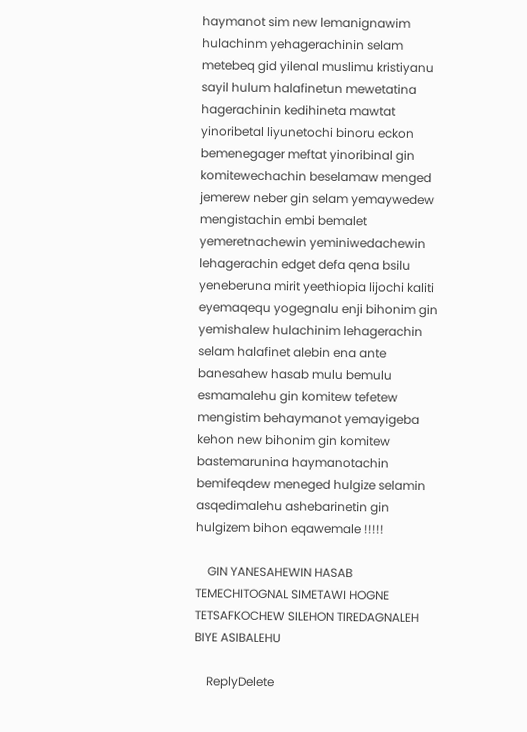haymanot sim new lemanignawim hulachinm yehagerachinin selam metebeq gid yilenal muslimu kristiyanu sayil hulum halafinetun mewetatina hagerachinin kedihineta mawtat yinoribetal liyunetochi binoru eckon bemenegager meftat yinoribinal gin komitewechachin beselamaw menged jemerew neber gin selam yemaywedew mengistachin embi bemalet yemeretnachewin yeminiwedachewin lehagerachin edget defa qena bsilu yeneberuna mirit yeethiopia lijochi kaliti eyemaqequ yogegnalu enji bihonim gin yemishalew hulachinim lehagerachin selam halafinet alebin ena ante banesahew hasab mulu bemulu esmamalehu gin komitew tefetew mengistim behaymanot yemayigeba kehon new bihonim gin komitew bastemarunina haymanotachin bemifeqdew meneged hulgize selamin asqedimalehu ashebarinetin gin hulgizem bihon eqawemale !!!!!

    GIN YANESAHEWIN HASAB TEMECHITOGNAL SIMETAWI HOGNE TETSAFKOCHEW SILEHON TIREDAGNALEH BIYE ASIBALEHU

    ReplyDelete